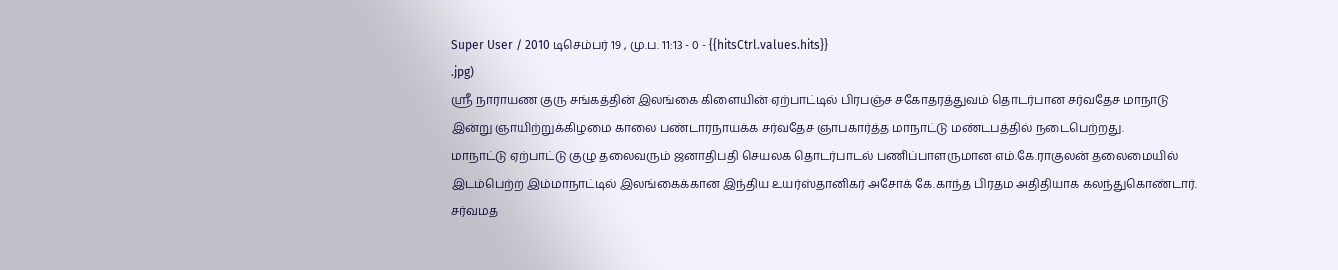Super User / 2010 டிசெம்பர் 19 , மு.ப. 11:13 - 0 - {{hitsCtrl.values.hits}}
.jpg)
ஸ்ரீ நாராயண குரு சங்கத்தின் இலங்கை கிளையின் ஏற்பாட்டில் பிரபஞ்ச சகோதரத்துவம் தொடர்பான சர்வதேச மாநாடு இன்று ஞாயிற்றுக்கிழமை காலை பண்டாரநாயக்க சர்வதேச ஞாபகார்த்த மாநாட்டு மண்டபத்தில் நடைபெற்றது.
மாநாட்டு ஏற்பாட்டு குழு தலைவரும் ஜனாதிபதி செயலக தொடர்பாடல் பணிப்பாளருமான எம்.கே.ராகுலன் தலைமையில் இடம்பெற்ற இம்மாநாட்டில் இலங்கைக்கான இந்திய உயர்ஸ்தானிகர் அசோக் கே.காந்த பிரதம அதிதியாக கலந்துகொண்டார்.
சர்வமத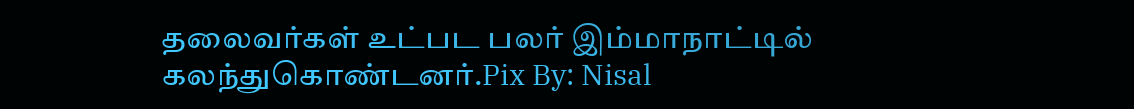தலைவர்கள் உட்பட பலர் இம்மாநாட்டில் கலந்துகொண்டனர்.Pix By: Nisal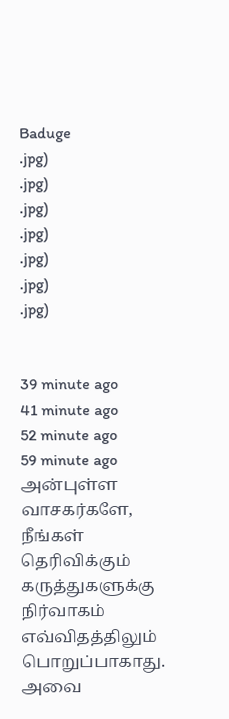Baduge
.jpg)
.jpg)
.jpg)
.jpg)
.jpg)
.jpg)
.jpg)


39 minute ago
41 minute ago
52 minute ago
59 minute ago
அன்புள்ள வாசகர்களே,
நீங்கள் தெரிவிக்கும் கருத்துகளுக்கு நிர்வாகம் எவ்விதத்திலும் பொறுப்பாகாது. அவை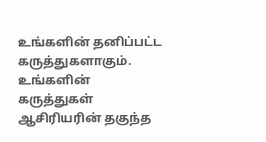உங்களின் தனிப்பட்ட கருத்துகளாகும். உங்களின் கருத்துகள் ஆசிரியரின் தகுந்த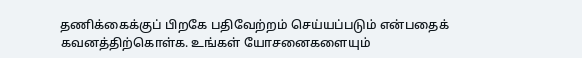தணிக்கைக்குப் பிறகே பதிவேற்றம் செய்யப்படும் என்பதைக் கவனத்திற்கொள்க. உங்கள் யோசனைகளையும்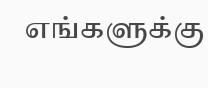எங்களுக்கு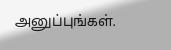அனுப்புங்கள்.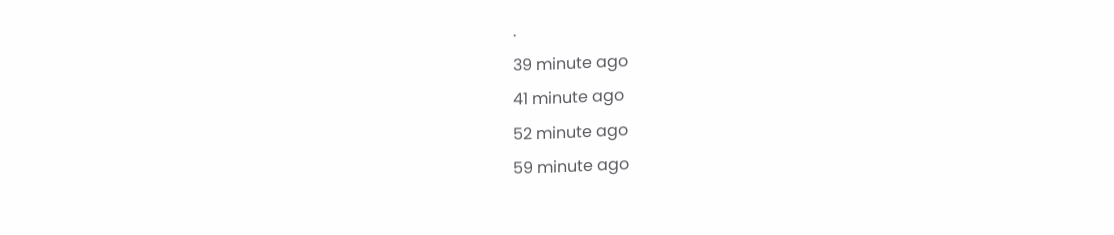.
39 minute ago
41 minute ago
52 minute ago
59 minute ago